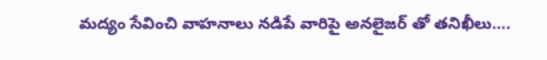మద్యం సేవించి వాహనాలు నడిపే వారిపై అనలైజర్ తో తనిఖీలు….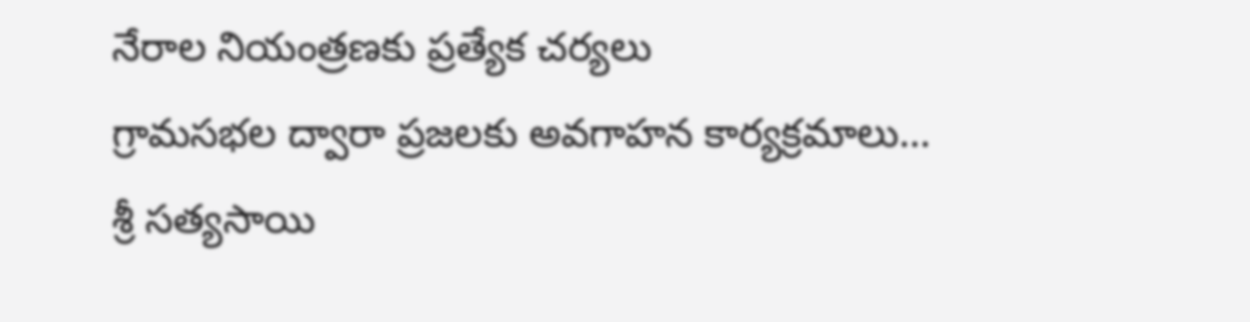నేరాల నియంత్రణకు ప్రత్యేక చర్యలు
గ్రామసభల ద్వారా ప్రజలకు అవగాహన కార్యక్రమాలు…
శ్రీ సత్యసాయి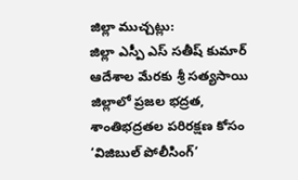జిల్లా ముచ్చట్లు:
జిల్లా ఎస్పీ ఎస్ సతీష్ కుమార్ ఆదేశాల మేరకు శ్రీ సత్యసాయి జిల్లాలో ప్రజల భద్రత, శాంతిభద్రతల పరిరక్షణ కోసం ‘విజిబుల్ పోలీసింగ్’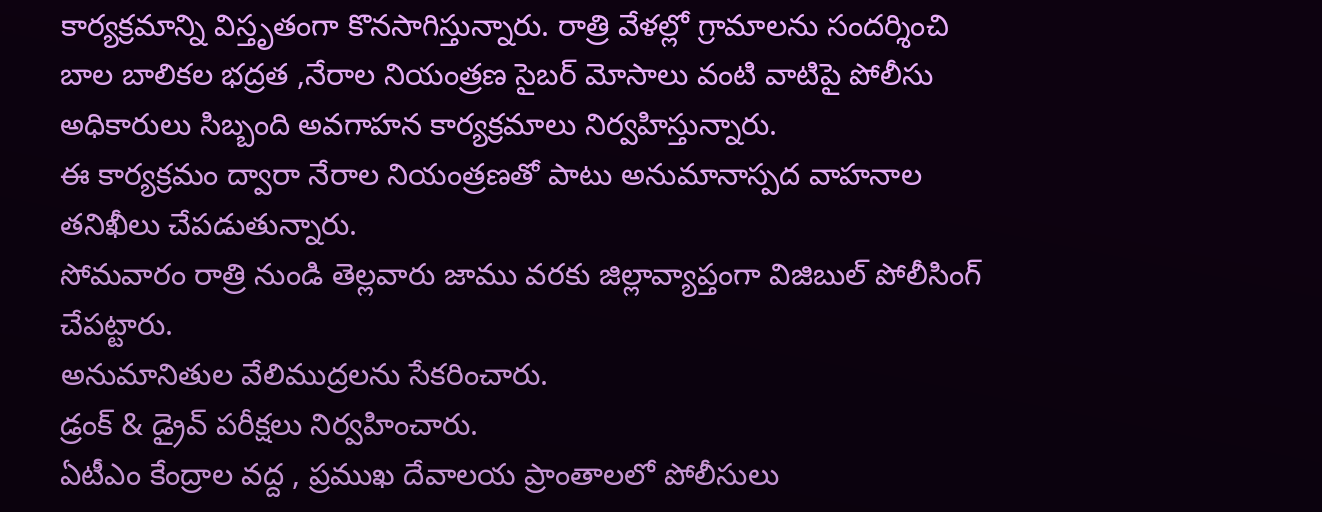కార్యక్రమాన్ని విస్తృతంగా కొనసాగిస్తున్నారు. రాత్రి వేళల్లో గ్రామాలను సందర్శించి బాల బాలికల భద్రత ,నేరాల నియంత్రణ సైబర్ మోసాలు వంటి వాటిపై పోలీసు అధికారులు సిబ్బంది అవగాహన కార్యక్రమాలు నిర్వహిస్తున్నారు.
ఈ కార్యక్రమం ద్వారా నేరాల నియంత్రణతో పాటు అనుమానాస్పద వాహనాల తనిఖీలు చేపడుతున్నారు.
సోమవారం రాత్రి నుండి తెల్లవారు జాము వరకు జిల్లావ్యాప్తంగా విజిబుల్ పోలీసింగ్ చేపట్టారు.
అనుమానితుల వేలిముద్రలను సేకరించారు.
డ్రంక్ & డ్రైవ్ పరీక్షలు నిర్వహించారు.
ఏటీఎం కేంద్రాల వద్ద , ప్రముఖ దేవాలయ ప్రాంతాలలో పోలీసులు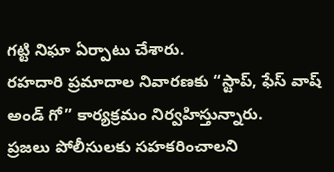గట్టి నిఘా ఏర్పాటు చేశారు.
రహదారి ప్రమాదాల నివారణకు “స్టాప్, ఫేస్ వాష్ అండ్ గో” కార్యక్రమం నిర్వహిస్తున్నారు.
ప్రజలు పోలీసులకు సహకరించాలని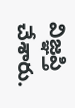విజ్ఞప్తి చేశారు.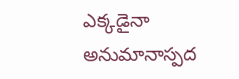ఎక్కడైనా అనుమానాస్పద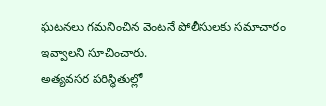ఘటనలు గమనించిన వెంటనే పోలీసులకు సమాచారం ఇవ్వాలని సూచించారు.
అత్యవసర పరిస్థితుల్లో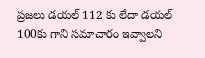ప్రజలు డయల్ 112 కు లేదా డయల్ 100కు గాని సమాచారం ఇవ్వాలని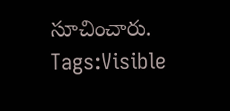సూచించారు.
Tags:Visible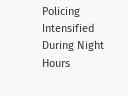Policing Intensified During Night Hours